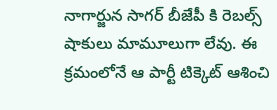నాగార్జున సాగర్ బీజేపీ కి రెబల్స్ షాకులు మామూలుగా లేవు. ఈ క్రమంలోనే ఆ పార్టీ టిక్కెట్ ఆశించి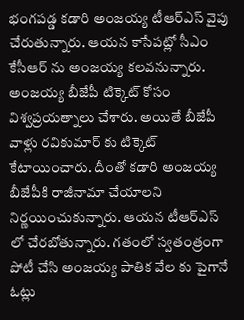భంగపడ్డ కడారి అంజయ్య టీఆర్ఎస్ వైపు చేరుతున్నారు. ఆయన కాసేపట్లో సీఎం కేసీఆర్ ను అంజయ్య కలవనున్నారు. అంజయ్య బీజేపీ టిక్కెట్ కోసం విశ్వప్రయత్నాలు చేశారు. అయితే బీజేపీ వాళ్లు రవికుమార్ కు టిక్కెట్ కేటాయించారు. దీంతో కడారి అంజయ్య బీజేపీకి రాజీనామా చేయాలని నిర్ణయించుకున్నారు. ఆయన టీఆర్ఎస్ లో చేరబోతున్నారు. గతంలో స్వతంత్రంగా పోటీ చేసి అంజయ్య పాతిక వేల కు పైగానే ఓట్లు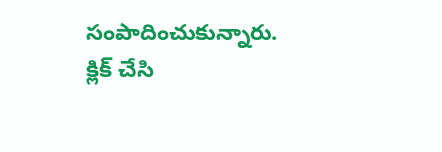సంపాదించుకున్నారు.
క్లిక్ చేసి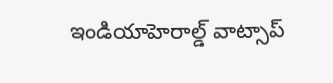ఇండియాహెరాల్డ్ వాట్సాప్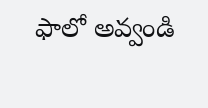ఫాలో అవ్వండి